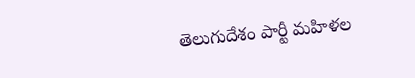తెలుగుదేశం పార్టీ మహిళల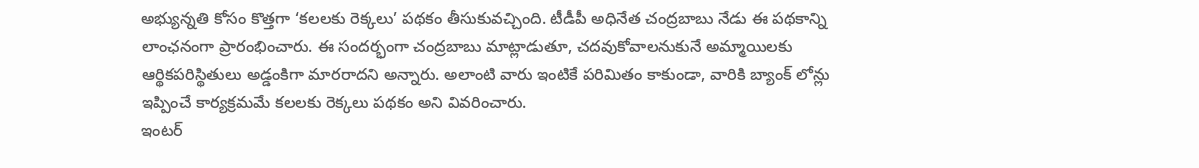అభ్యున్నతి కోసం కొత్తగా ‘కలలకు రెక్కలు’ పథకం తీసుకువచ్చింది. టీడీపీ అధినేత చంద్రబాబు నేడు ఈ పథకాన్ని లాంఛనంగా ప్రారంభించారు. ఈ సందర్భంగా చంద్రబాబు మాట్లాడుతూ, చదవుకోవాలనుకునే అమ్మాయిలకు ఆర్థికపరిస్థితులు అడ్డంకిగా మారరాదని అన్నారు. అలాంటి వారు ఇంటికే పరిమితం కాకుండా, వారికి బ్యాంక్ లోన్లు ఇప్పించే కార్యక్రమమే కలలకు రెక్కలు పథకం అని వివరించారు.
ఇంటర్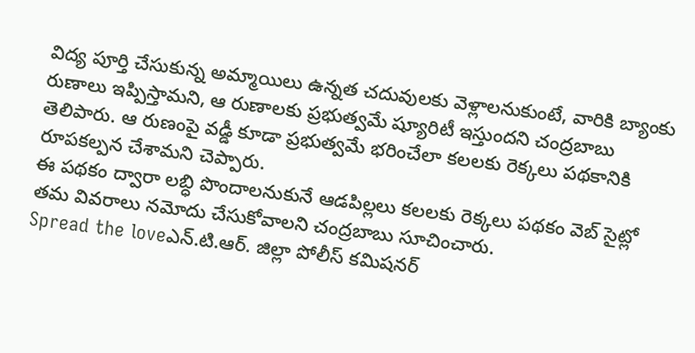విద్య పూర్తి చేసుకున్న అమ్మాయిలు ఉన్నత చదువులకు వెళ్లాలనుకుంటే, వారికి బ్యాంకు రుణాలు ఇప్పిస్తామని, ఆ రుణాలకు ప్రభుత్వమే ష్యూరిటీ ఇస్తుందని చంద్రబాబు తెలిపారు. ఆ రుణంపై వడ్డీ కూడా ప్రభుత్వమే భరించేలా కలలకు రెక్కలు పథకానికి రూపకల్పన చేశామని చెప్పారు.
ఈ పథకం ద్వారా లబ్ధి పొందాలనుకునే ఆడపిల్లలు కలలకు రెక్కలు పథకం వెబ్ సైట్లో తమ వివరాలు నమోదు చేసుకోవాలని చంద్రబాబు సూచించారు.
Spread the loveఎన్.టి.ఆర్. జిల్లా పోలీస్ కమిషనర్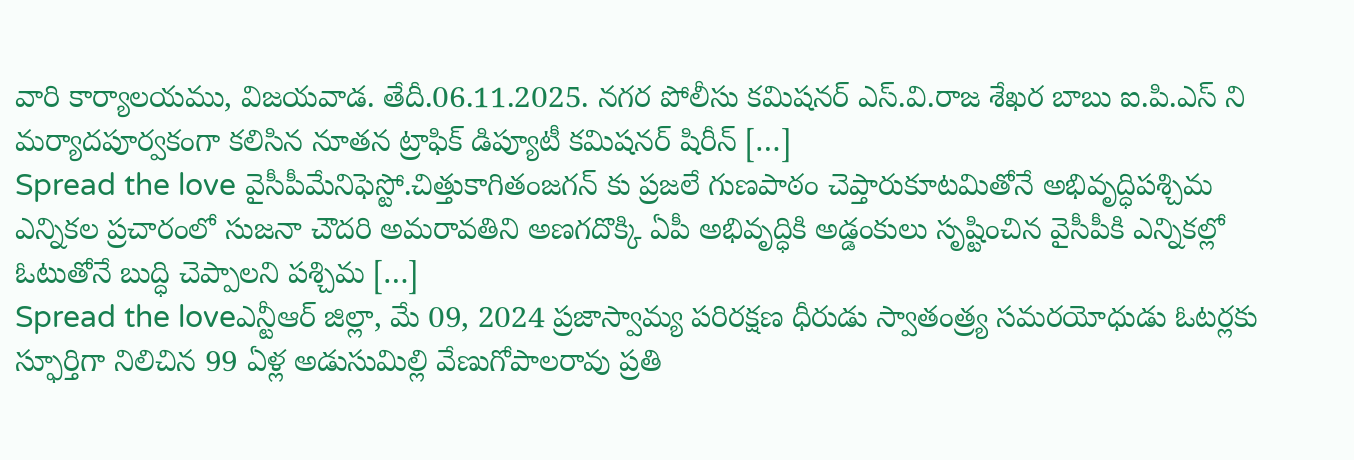వారి కార్యాలయము, విజయవాడ. తేదీ.06.11.2025. నగర పోలీసు కమిషనర్ ఎస్.వి.రాజ శేఖర బాబు ఐ.పి.ఎస్ ని మర్యాదపూర్వకంగా కలిసిన నూతన ట్రాఫిక్ డిప్యూటీ కమిషనర్ షిరీన్ […]
Spread the love వైసీపీమేనిఫెస్టో.చిత్తుకాగితంజగన్ కు ప్రజలే గుణపాఠం చెప్తారుకూటమితోనే అభివృద్ధిపశ్చిమ ఎన్నికల ప్రచారంలో సుజనా చౌదరి అమరావతిని అణగదొక్కి ఏపీ అభివృద్ధికి అడ్డంకులు సృష్టించిన వైసీపీకి ఎన్నికల్లో ఓటుతోనే బుద్ధి చెప్పాలని పశ్చిమ […]
Spread the loveఎన్టీఆర్ జిల్లా, మే 09, 2024 ప్రజాస్వామ్య పరిరక్షణ ధీరుడు స్వాతంత్ర్య సమరయోధుడు ఓటర్లకు స్ఫూర్తిగా నిలిచిన 99 ఏళ్ల అడుసుమిల్లి వేణుగోపాలరావు ప్రతి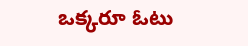ఒక్కరూ ఓటు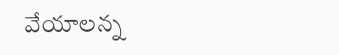వేయాలన్న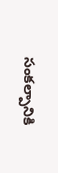సంకల్పానికి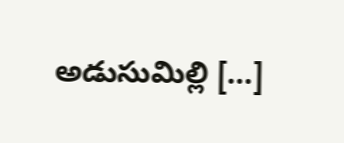అడుసుమిల్లి […]